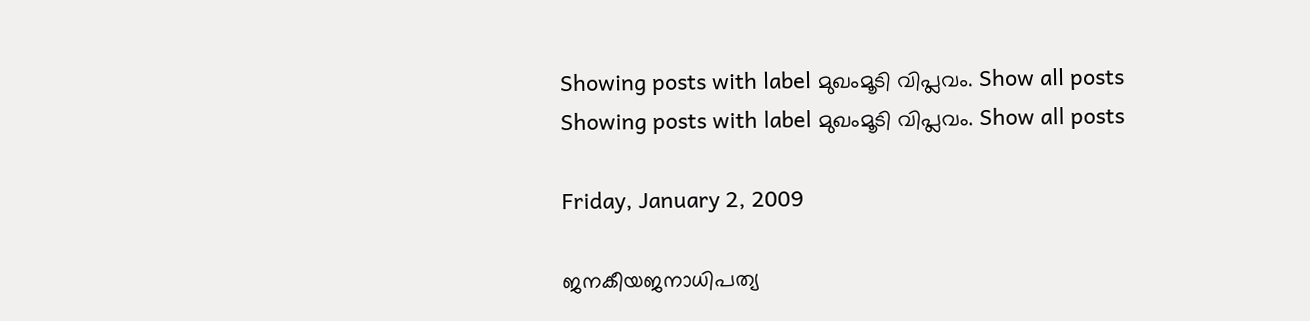Showing posts with label മുഖംമൂടി വിപ്ലവം. Show all posts
Showing posts with label മുഖംമൂടി വിപ്ലവം. Show all posts

Friday, January 2, 2009

ജനകീയജനാധിപത്യ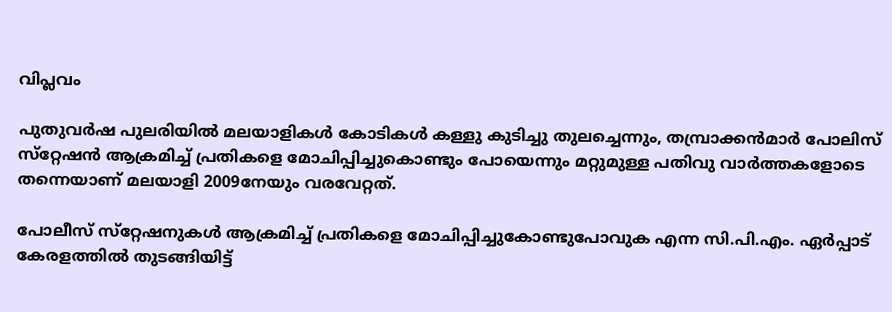വിപ്ലവം

പുതുവര്‍ഷ പുലരിയില്‍ മലയാളികള്‍ കോടികള്‍ കള്ളു കുടിച്ചു തുലച്ചെന്നും, തമ്പ്രാക്കന്‍മാര്‍ പോലിസ്‌ സ്‌റ്റേഷന്‍ ആക്രമിച്ച്‌ പ്രതികളെ മോചിപ്പിച്ചുകൊണ്ടും പോയെന്നും മറ്റുമുള്ള പതിവു വാര്‍ത്തകളോടെ തന്നെയാണ്‌ മലയാളി 2009നേയും വരവേറ്റത്‌.

പോലീസ്‌ സ്‌റ്റേഷനുകള്‍ ആക്രമിച്ച്‌ പ്രതികളെ മോചിപ്പിച്ചുകോണ്ടുപോവുക എന്ന സി.പി.എം. ഏര്‍പ്പാട്‌ കേരളത്തില്‍ തുടങ്ങിയിട്ട്‌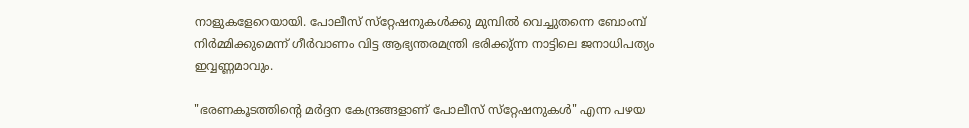നാളുകളേറെയായി. പോലീസ്‌ സ്‌റ്റേഷനുകള്‍ക്കു മുമ്പില്‍ വെച്ചുതന്നെ ബോംമ്പ്‌ നിര്‍മ്മിക്കുമെന്ന്‌ ഗീര്‍വാണം വിട്ട ആഭ്യന്തരമന്ത്രി ഭരിക്കു്‌ന്ന നാട്ടിലെ ജനാധിപത്യം ഇവ്വണ്ണമാവും.

"ഭരണകൂടത്തിന്റെ മര്‍ദ്ദന കേന്ദ്രങ്ങളാണ്‌ പോലീസ്‌ സ്‌റ്റേഷനുകള്‍" എന്ന പഴയ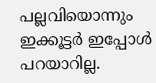പല്ലവിയൊന്നും ഇക്കൂട്ടര്‍ ഇപ്പോള്‍ പറയാറില്ല.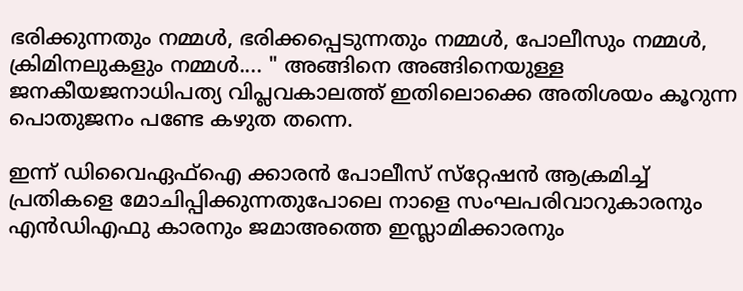ഭരിക്കുന്നതും നമ്മള്‍, ഭരിക്കപ്പെടുന്നതും നമ്മള്‍, പോലീസും നമ്മള്‍, ക്രിമിനലുകളും നമ്മള്‍.... " അങ്ങിനെ അങ്ങിനെയുള്ള ജനകീയജനാധിപത്യ വിപ്ലവകാലത്ത്‌ ഇതിലൊക്കെ അതിശയം കൂറുന്ന പൊതുജനം പണ്ടേ കഴുത തന്നെ.

ഇന്ന്‌ ഡിവൈഏഫ്‌ഐ ക്കാരന്‍ പോലീസ്‌ സ്‌റ്റേഷന്‍ ആക്രമിച്ച്‌ പ്രതികളെ മോചിപ്പിക്കുന്നതുപോലെ നാളെ സംഘപരിവാറുകാരനും എന്‍ഡിഎഫു കാരനും ജമാഅത്തെ ഇസ്ലാമിക്കാരനും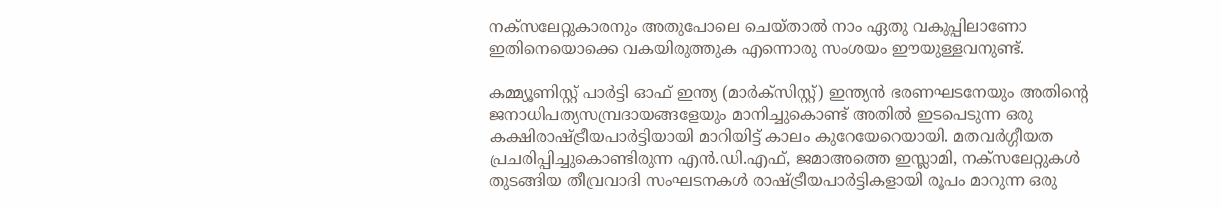നക്‌സലേറ്റുകാരനും അതുപോലെ ചെയ്‌താല്‍ നാം ഏതു വകുപ്പിലാണോ ഇതിനെയൊക്കെ വകയിരുത്തുക എന്നൊരു സംശയം ഈയുള്ളവനുണ്ട്‌.

കമ്മ്യൂണിസ്റ്റ്‌ പാര്‍ട്ടി ഓഫ്‌ ഇന്ത്യ (മാര്‍ക്‌സിസ്റ്റ്‌) ഇന്ത്യന്‍ ഭരണഘടനേയും അതിന്റെ ജനാധിപത്യസമ്പ്രദായങ്ങളേയും മാനിച്ചുകൊണ്ട്‌ അതില്‍ ഇടപെടുന്ന ഒരു കക്ഷിരാഷ്ട്രീയപാര്‍ട്ടിയായി മാറിയിട്ട്‌ കാലം കുറേയേറെയായി. മതവര്‍ഗ്ഗീയത പ്രചരിപ്പിച്ചുകൊണ്ടിരുന്ന എന്‍.ഡി.എഫ്‌, ജമാഅത്തെ ഇസ്ലാമി, നക്‌സലേറ്റുകള്‍ തുടങ്ങിയ തീവ്രവാദി സംഘടനകള്‍ രാഷ്ട്രീയപാര്‍ട്ടികളായി രൂപം മാറുന്ന ഒരു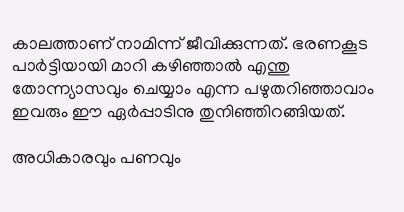കാലത്താണ്‌ നാമിന്ന്‌ ജീവിക്കുന്നത്‌. ഭരണകൂട പാര്‍ട്ടിയായി മാറി കഴിഞ്ഞാല്‍ എന്തു തോന്ന്യാസവും ചെയ്യാം എന്ന പഴുതറിഞ്ഞാവാം ഇവരും ഈ ഏര്‍പ്പാടിനു തുനിഞ്ഞിറങ്ങിയത്‌.

അധികാരവും പണവും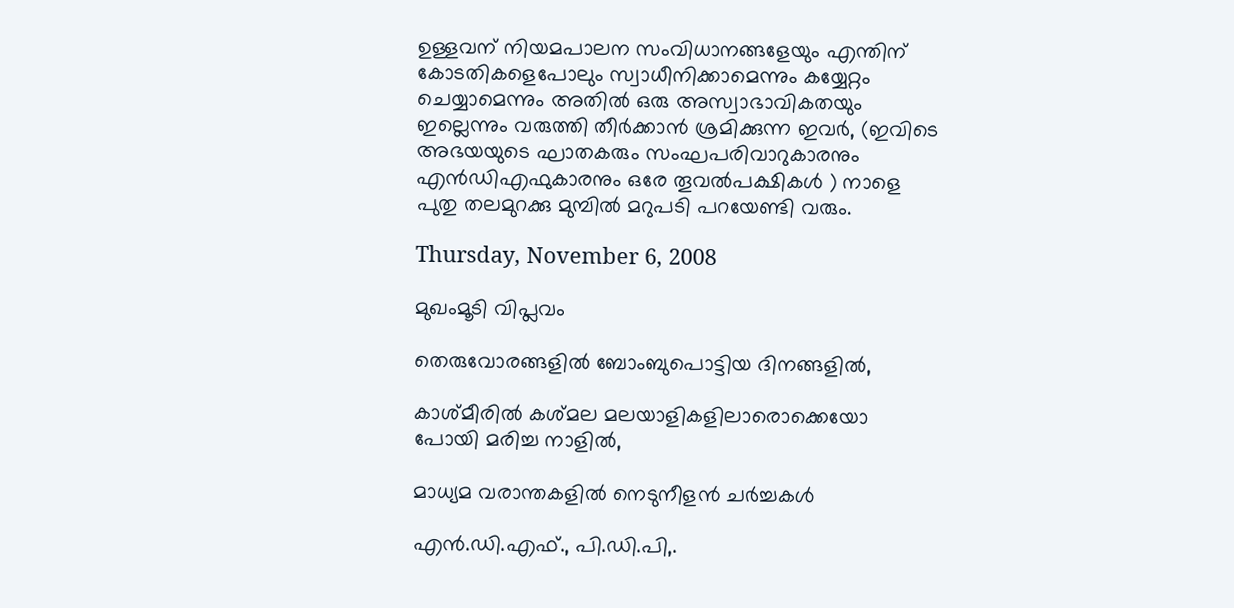ഉള്ളവന്‌ നിയമപാലന സംവിധാനങ്ങളേയും എന്തിന്‌ കോടതികളെപോലും സ്വാധീനിക്കാമെന്നും കയ്യേറ്റം ചെയ്യാമെന്നും അതില്‍ ഒരു അസ്വാഭാവികതയും ഇല്ലെന്നും വരുത്തി തീര്‍ക്കാന്‍ ശ്രമിക്കുന്ന ഇവര്‍, (ഇവിടെ അഭയയുടെ ഘാതകരും സംഘപരിവാറുകാരനും എന്‍ഡിഎഫുകാരനും ഒരേ തൂവല്‍പക്ഷികള്‍ ) നാളെ പുതു തലമുറക്കു മുമ്പില്‍ മറുപടി പറയേണ്ടി വരും.

Thursday, November 6, 2008

മുഖംമൂടി വിപ്ലവം

തെരുവോരങ്ങളില്‍ ബോംബുപൊട്ടിയ ദിനങ്ങളില്‍,

കാശ്‌മീരില്‍ കശ്‌മല മലയാളികളിലാരൊക്കെയോ പോയി മരിച്ച നാളില്‍,

മാധ്യമ വരാന്തകളില്‍ നെടുനീളന്‍ ചര്‍ച്ചകള്‍

എന്‍.ഡി.എഫ്‌., പി.ഡി.പി,.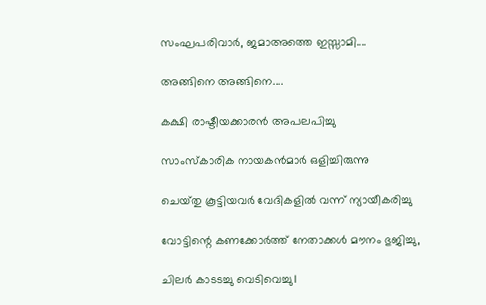സംഘപരിവാര്‍, ജമാഅത്തെ ഇസ്സാമി....

അങ്ങിനെ അങ്ങിനെ....

കക്ഷി രാഷ്ടീയക്കാരന്‍ അപലപിച്ചു

സാംസ്‌കാരിക നായകന്‍മാര്‍ ഒളിച്ചിരുന്നു

ചെയ്‌തു കൂട്ടിയവര്‍ വേദികളില്‍ വന്ന്‌ ന്യായീകരിച്ചു

വോട്ടിന്റെ കണക്കോര്‍ത്ത്‌ നേതാക്കള്‍ മൗനം ഭുജിച്ചു,

ചിലര്‍ കാടടച്ചു വെടിവെച്ചു।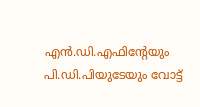എന്‍.ഡി.എഫിന്റേയും പി.ഡി.പിയുടേയും വോട്ട്‌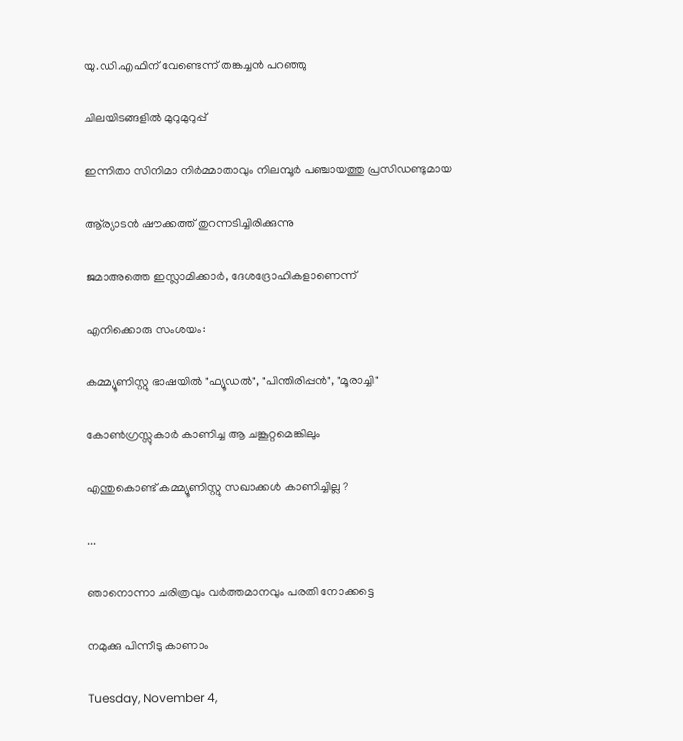യു.ഡി.എഫിന്‌ വേണ്ടെന്ന്‌ തങ്കച്ചന്‍ പറഞ്ഞു

ചിലയിടങ്ങളില്‍ മുറുമുറുപ്പ്‌

ഇന്നിതാ സിനിമാ നിര്‍മ്മാതാവും നിലമ്പൂര്‍ പഞ്ചായത്തു പ്രസിഡണ്ടുമായ

ആ്‌ര്യാടന്‍ ഷൗക്കത്ത്‌ തുറന്നടിച്ചിരിക്കുന്നു

ജമാഅത്തെ ഇസ്ലാമിക്കാര്‍, ദേശദ്രോഹികളാണെന്ന്‌

എനിക്കൊരു സംശയം:

കമ്മ്യൂണിസ്റ്റു ഭാഷയില്‍ "ഫ്യൂഡല്‍", "പിന്തിരിപ്പന്‍", "മൂരാച്ചി"

കോണ്‍ഗ്രസ്സുകാര്‍ കാണിച്ച ആ ചങ്കൂറ്റമെങ്കിലും

എന്തുകൊണ്ട്‌ കമ്മ്യൂണിസ്റ്റു സഖാക്കള്‍ കാണിച്ചില്ല ?

...

ഞാനൊന്നാ ചരിത്രവും വര്‍ത്തമാനവും പരതി നോക്കട്ടെ

നമുക്കു പിന്നീടു കാണാം

Tuesday, November 4,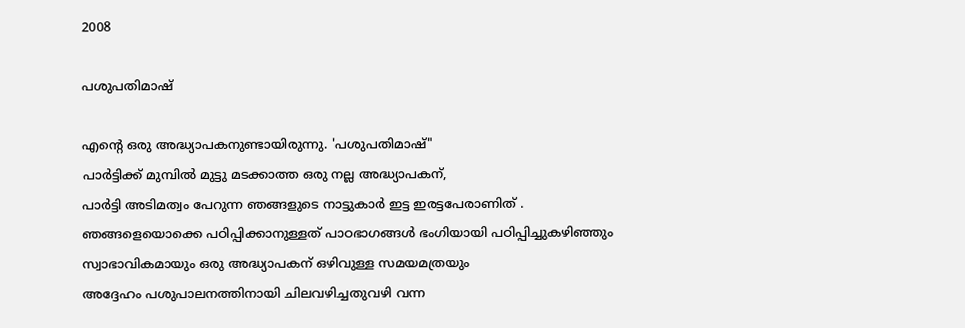2008

പശുപതിമാഷ്‌

എന്റെ ഒരു അദ്ധ്യാപകനുണ്ടായിരുന്നു. 'പശുപതിമാഷ്‌"
പാര്‍ട്ടിക്ക്‌ മുമ്പില്‍ മുട്ടു മടക്കാത്ത ഒരു നല്ല അദ്ധ്യാപകന്‌,
പാര്‍ട്ടി അടിമത്വം പേറുന്ന ഞങ്ങളുടെ നാട്ടുകാര്‍ ഇട്ട ഇരട്ടപേരാണിത്‌ .
ഞങ്ങളെയൊക്കെ പഠിപ്പിക്കാനുള്ളത്‌ പാഠഭാഗങ്ങള്‍ ഭംഗിയായി പഠിപ്പിച്ചുകഴിഞ്ഞും
സ്വാഭാവികമായും ഒരു അദ്ധ്യാപകന്‌ ഒഴിവുള്ള സമയമത്രയും
അദ്ദേഹം പശുപാലനത്തിനായി ചിലവഴിച്ചതുവഴി വന്ന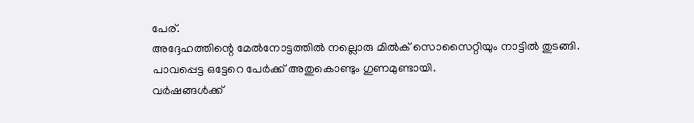പേര്‌.
അദ്ദേഹത്തിന്റെ മേല്‍നോട്ടത്തില്‍ നല്ലൊരു മില്‍ക്‌ സൊസൈറ്റിയും നാട്ടില്‍ തുടങ്ങി.
പാവപ്പെട്ട ഒട്ടേറെ പേര്‍ക്ക്‌ അതുകൊണ്ടും ഗുണമുണ്ടായി.
വര്‍ഷങ്ങള്‍ക്ക്‌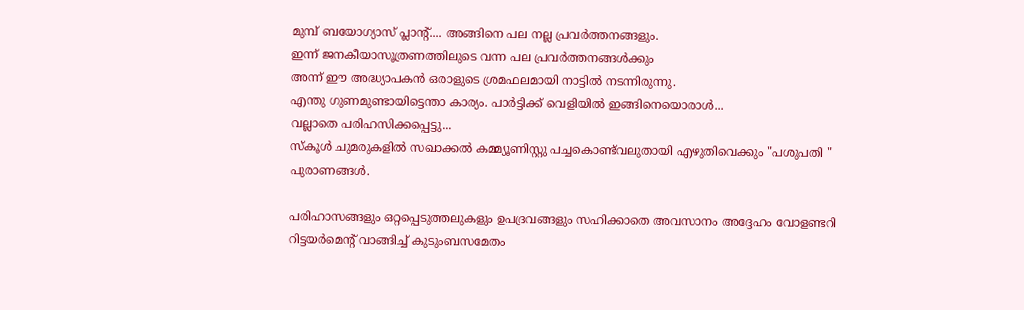മുമ്പ്‌ ബയോഗ്യാസ്‌ പ്ലാന്റ്‌.... അങ്ങിനെ പല നല്ല പ്രവര്‍ത്തനങ്ങളും.
ഇന്ന്‌ ജനകീയാസൂത്രണത്തിലുടെ വന്ന പല പ്രവര്‍ത്തനങ്ങള്‍ക്കും
അന്ന്‌ ഈ അദ്ധ്യാപകന്‍ ഒരാളുടെ ശ്രമഫലമായി നാട്ടില്‍ നടന്നിരുന്നു.
എന്തു ഗുണമുണ്ടായിട്ടെന്താ കാര്യം. പാര്‍ട്ടിക്ക്‌ വെളിയില്‍ ഇങ്ങിനെയൊരാള്‍...
വല്ലാതെ പരിഹസിക്കപ്പെട്ടു...
സ്‌കൂള്‍ ചുമരുകളില്‍ സഖാക്കല്‍ കമ്മ്യൂണിസ്റ്റു പച്ചകൊണ്ട്‌വലുതായി എഴുതിവെക്കും "പശുപതി " പുരാണങ്ങള്‍.

പരിഹാസങ്ങളും ഒറ്റപ്പെടുത്തലുകളും ഉപദ്രവങ്ങളും സഹിക്കാതെ അവസാനം അദ്ദേഹം വോളണ്ടറി റിട്ടയര്‍മെന്റ്‌ വാങ്ങിച്ച്‌ കുടുംബസമേതം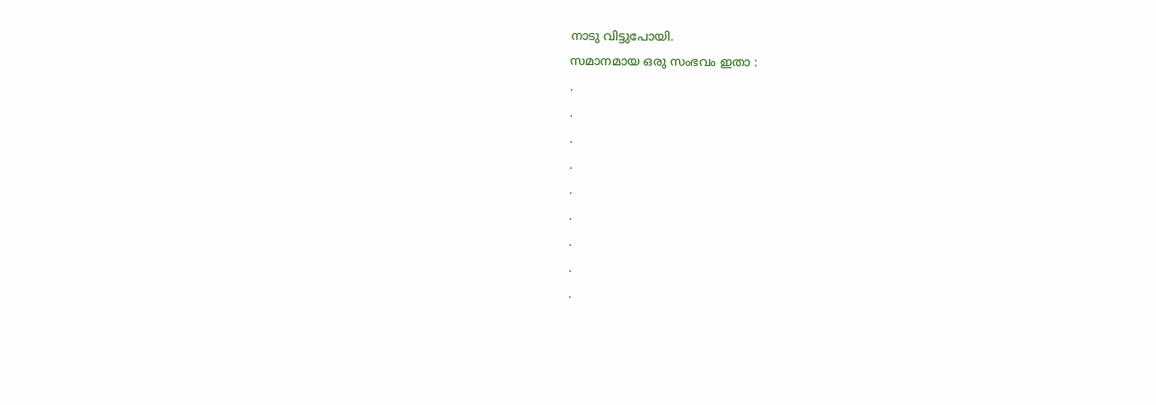നാടു വിട്ടുപോയി.
സമാനമായ ഒരു സംഭവം ഇതാ :
.
.
.
.
.
.
.
.
.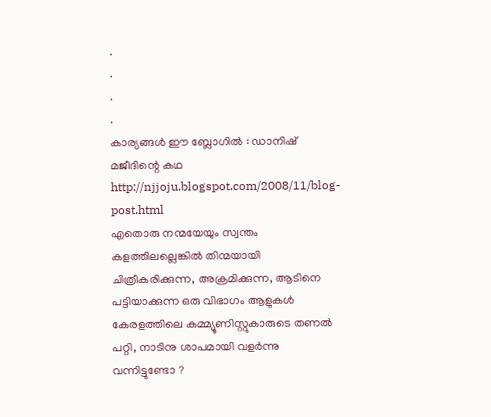.
.
.
.
കാര്യങ്ങള്‍ ഈ ബ്ലോഗില്‍ : ഡാനിഷ് മജീദിന്റെ കഥ http://njjoju.blogspot.com/2008/11/blog-post.html
എതൊരു നന്മയേയും സ്വന്തം കളത്തിലല്ലെങ്കില്‍ തിന്മയായി ചിത്രീകരിക്കുന്ന, അക്രമിക്കുന്ന, ആടിനെ പട്ടിയാക്കുന്ന ഒരു വിഭാഗം ആളുകള്‍ കേരളത്തിലെ കമ്മ്യൂണിസ്റ്റുകാരുടെ തണല്‍ പറ്റി, നാടിനു ശാപമായി വളര്‍ന്നു വന്നിട്ടുണ്ടോ ?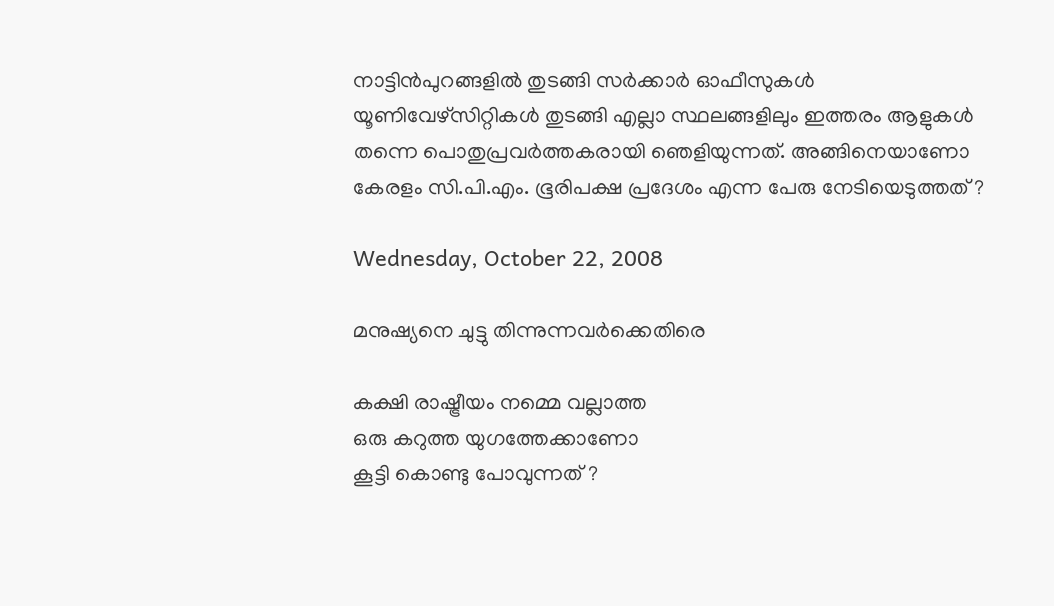നാട്ടിന്‍പുറങ്ങളില്‍ തുടങ്ങി സര്‍ക്കാര്‍ ഓഫീസുകള്‍ യൂണിവേഴ്‌സിറ്റികള്‍ തുടങ്ങി എല്ലാ സ്ഥലങ്ങളിലും ഇത്തരം ആളുകള്‍ തന്നെ പൊതുപ്രവര്‍ത്തകരായി ഞെളിയുന്നത്‌. അങ്ങിനെയാണോ കേരളം സി.പി.എം. ഭൂരിപക്ഷ പ്രദേശം എന്ന പേരു നേടിയെടുത്തത്‌ ?

Wednesday, October 22, 2008

മനുഷ്യനെ ചുട്ടു തിന്നുന്നവര്‍ക്കെതിരെ

കക്ഷി രാഷ്ട്രീയം നമ്മെ വല്ലാത്ത
ഒരു കറുത്ത യുഗത്തേക്കാണോ
കൂട്ടി കൊണ്ടു പോവുന്നത്‌ ?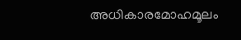അധികാരമോഹമൂലം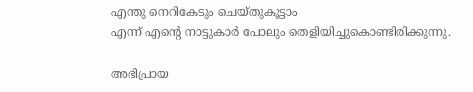എന്തു നെറികേടും ചെയ്‌തുകൂട്ടാം
എന്ന്‌ എന്റെ നാട്ടുകാര്‍ പോലും തെളിയിച്ചുകൊണ്ടിരിക്കുന്നു.

അഭിപ്രായ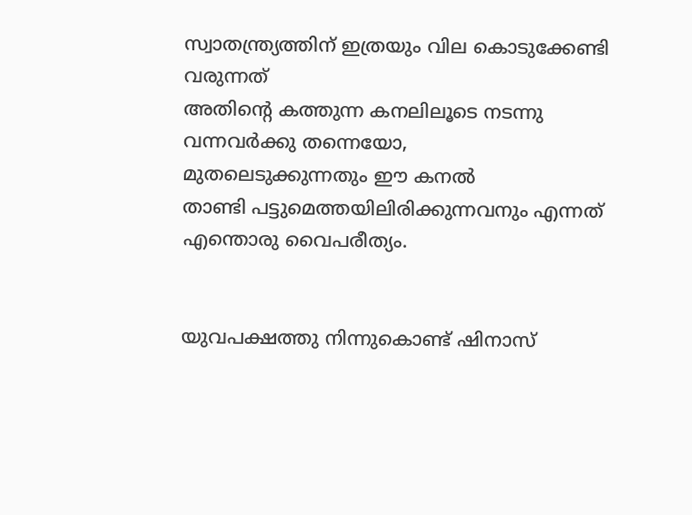സ്വാതന്ത്ര്യത്തിന്‌ ഇത്രയും വില കൊടുക്കേണ്ടി വരുന്നത്‌
അതിന്റെ കത്തുന്ന കനലിലൂടെ നടന്നു വന്നവര്‍ക്കു തന്നെയോ,
മുതലെടുക്കുന്നതും ഈ കനല്‍
താണ്ടി പട്ടുമെത്തയിലിരിക്കുന്നവനും എന്നത്‌ എന്തൊരു വൈപരീത്യം.


യുവപക്ഷത്തു നിന്നുകൊണ്ട്‌ ഷിനാസ്‌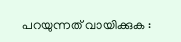പറയുന്നത്‌ വായിക്കുക :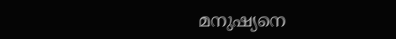മനുഷ്യനെ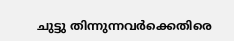ചുട്ടു തിന്നുന്നവര്‍ക്കെതിരെ